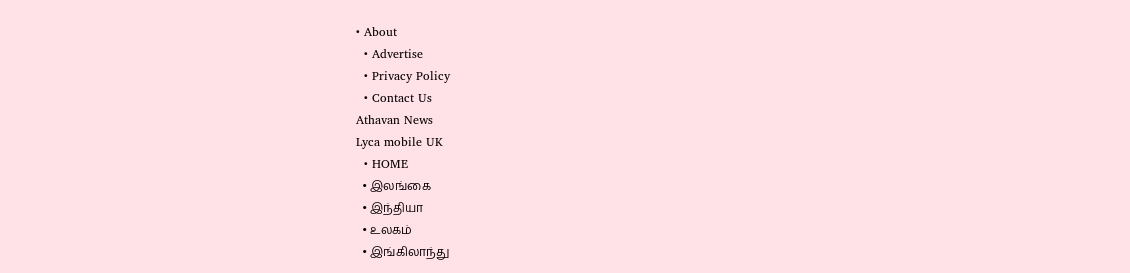• About
  • Advertise
  • Privacy Policy
  • Contact Us
Athavan News
Lyca mobile UK
  • HOME
  • இலங்கை
  • இந்தியா
  • உலகம்
  • இங்கிலாந்து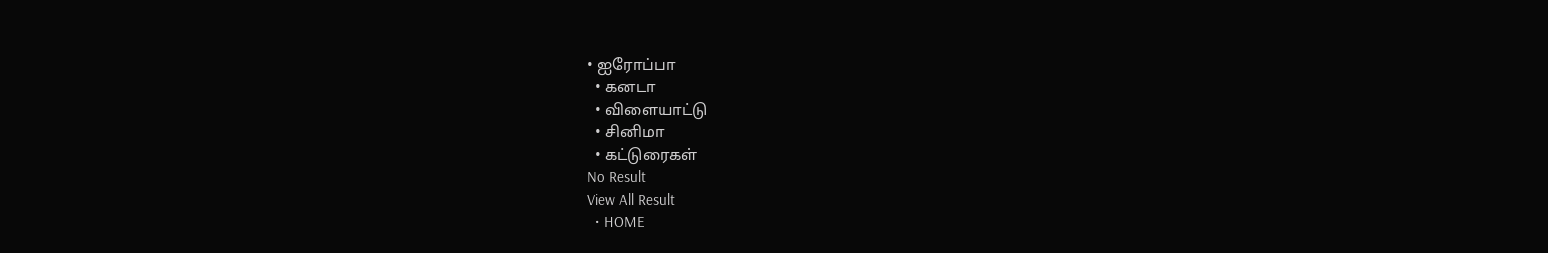• ஐரோப்பா
  • கனடா
  • விளையாட்டு
  • சினிமா
  • கட்டுரைகள்
No Result
View All Result
  • HOME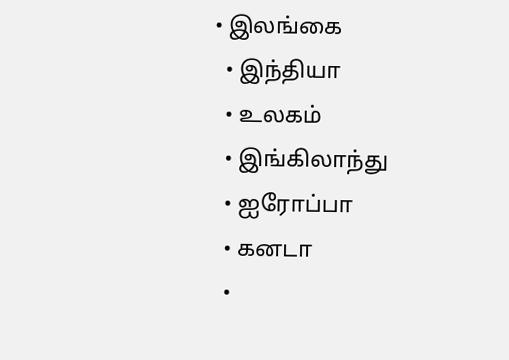• இலங்கை
  • இந்தியா
  • உலகம்
  • இங்கிலாந்து
  • ஐரோப்பா
  • கனடா
  •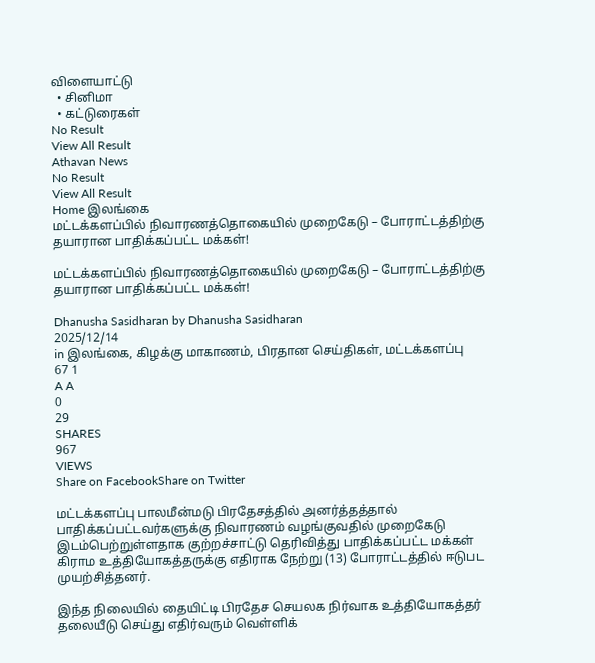விளையாட்டு
  • சினிமா
  • கட்டுரைகள்
No Result
View All Result
Athavan News
No Result
View All Result
Home இலங்கை
மட்டக்களப்பில் நிவாரணத்தொகையில் முறைகேடு – போராட்டத்திற்கு தயாரான பாதிக்கப்பட்ட மக்கள்!

மட்டக்களப்பில் நிவாரணத்தொகையில் முறைகேடு – போராட்டத்திற்கு தயாரான பாதிக்கப்பட்ட மக்கள்!

Dhanusha Sasidharan by Dhanusha Sasidharan
2025/12/14
in இலங்கை, கிழக்கு மாகாணம், பிரதான செய்திகள், மட்டக்களப்பு
67 1
A A
0
29
SHARES
967
VIEWS
Share on FacebookShare on Twitter

மட்டக்களப்பு பாலமீன்மடு பிரதேசத்தில் அனர்த்தத்தால் பாதிக்கப்பட்டவர்களுக்கு நிவாரணம் வழங்குவதில் முறைகேடு இடம்பெற்றுள்ளதாக குற்றச்சாட்டு தெரிவித்து பாதிக்கப்பட்ட மக்கள் கிராம உத்தியோகத்தருக்கு எதிராக நேற்று (13) போராட்டத்தில் ஈடுபட முயற்சித்தனர்.

இந்த நிலையில் தையிட்டி பிரதேச செயலக நிர்வாக உத்தியோகத்தர் தலையீடு செய்து எதிர்வரும் வெள்ளிக்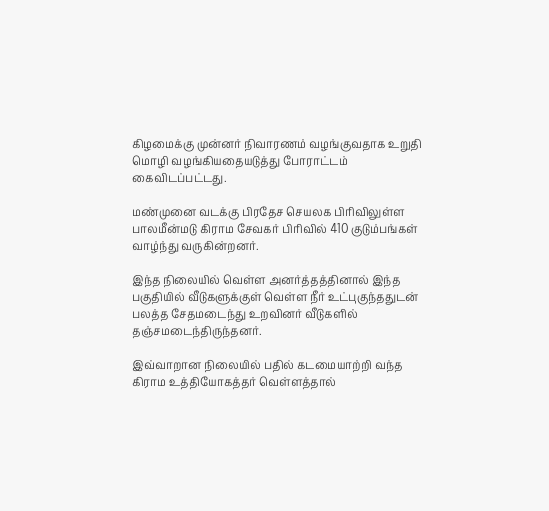கிழமைக்கு முன்னர் நிவாரணம் வழங்குவதாக உறுதி மொழி வழங்கியதையடுத்து போராட்டம் கைவிடப்பட்டது.

மண்முனை வடக்கு பிரதேச செயலக பிரிவிலுள்ள பாலமீன்மடு கிராம சேவகர் பிரிவில் 410 குடும்பங்கள் வாழ்ந்து வருகின்றனர்.

இந்த நிலையில் வெள்ள அனர்த்தத்தினால் இந்த பகுதியில் வீடுகளுக்குள் வெள்ள நீர் உட்புகுந்ததுடன் பலத்த சேதமடைந்து உறவினர் வீடுகளில் தஞ்சமடைந்திருந்தனர்.

இவ்வாறான நிலையில் பதில் கடமையாற்றி வந்த கிராம உத்தியோகத்தர் வெள்ளத்தால்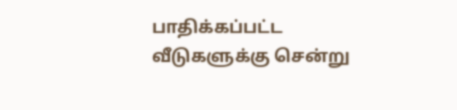பாதிக்கப்பட்ட வீடுகளுக்கு சென்று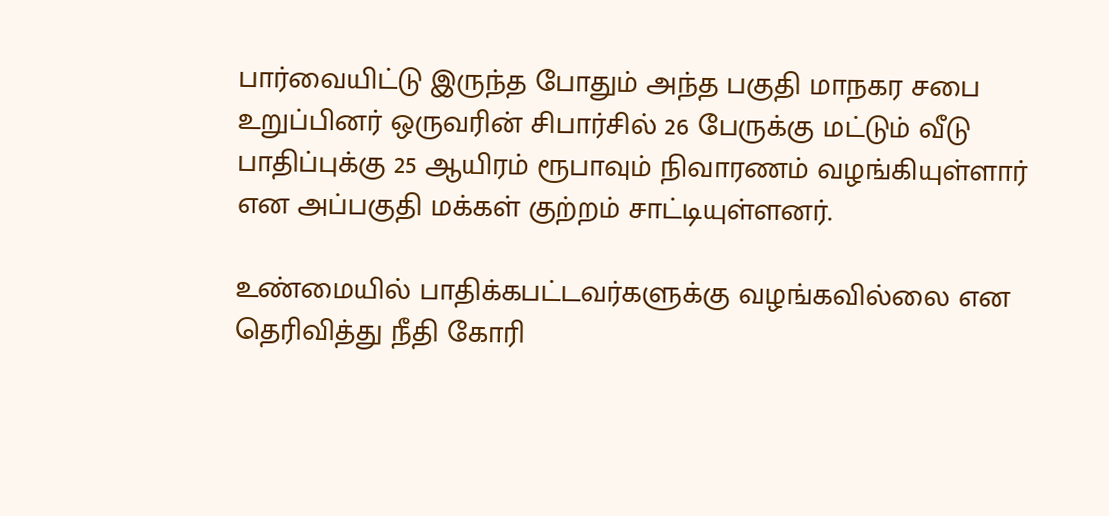பார்வையிட்டு இருந்த போதும் அந்த பகுதி மாநகர சபை உறுப்பினர் ஒருவரின் சிபார்சில் 26 பேருக்கு மட்டும் வீடு பாதிப்புக்கு 25 ஆயிரம் ரூபாவும் நிவாரணம் வழங்கியுள்ளார் என அப்பகுதி மக்கள் குற்றம் சாட்டியுள்ளனர்.

உண்மையில் பாதிக்கபட்டவர்களுக்கு வழங்கவில்லை என தெரிவித்து நீதி கோரி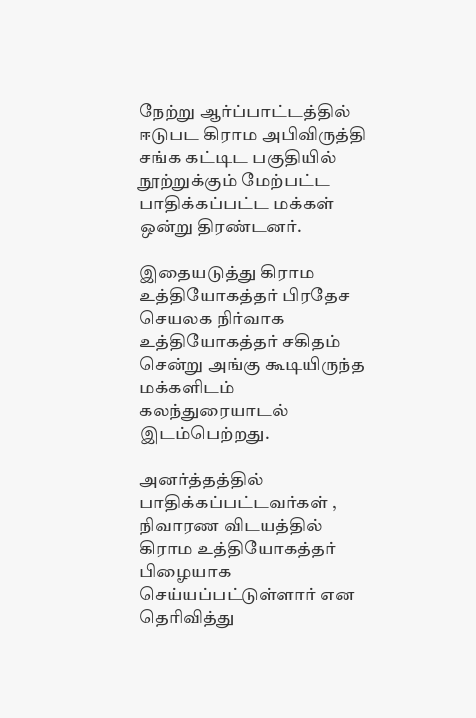நேற்று ஆர்ப்பாட்டத்தில் ஈடுபட கிராம அபிவிருத்தி சங்க கட்டிட பகுதியில் நூற்றுக்கும் மேற்பட்ட பாதிக்கப்பட்ட மக்கள் ஒன்று திரண்டனர்.

இதையடுத்து கிராம உத்தியோகத்தர் பிரதேச செயலக நிர்வாக உத்தியோகத்தர் சகிதம் சென்று அங்கு கூடியிருந்த மக்களிடம் கலந்துரையாடல் இடம்பெற்றது.

அனர்த்தத்தில் பாதிக்கப்பட்டவர்கள் , நிவாரண விடயத்தில் கிராம உத்தியோகத்தர் பிழையாக செய்யப்பட்டுள்ளார் என தெரிவித்து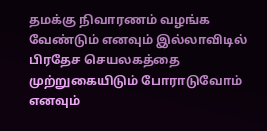தமக்கு நிவாரணம் வழங்க வேண்டும் எனவும் இல்லாவிடில் பிரதேச செயலகத்தை முற்றுகையிடும் போராடுவோம் எனவும்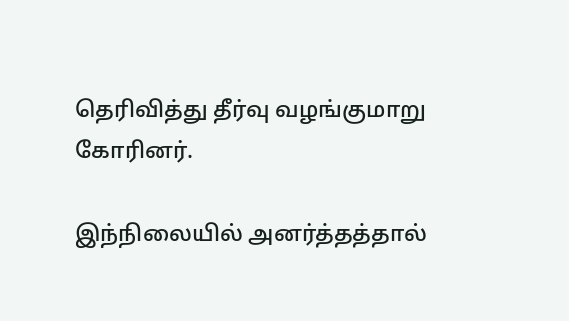தெரிவித்து தீர்வு வழங்குமாறு கோரினர்.

இந்நிலையில் அனர்த்தத்தால்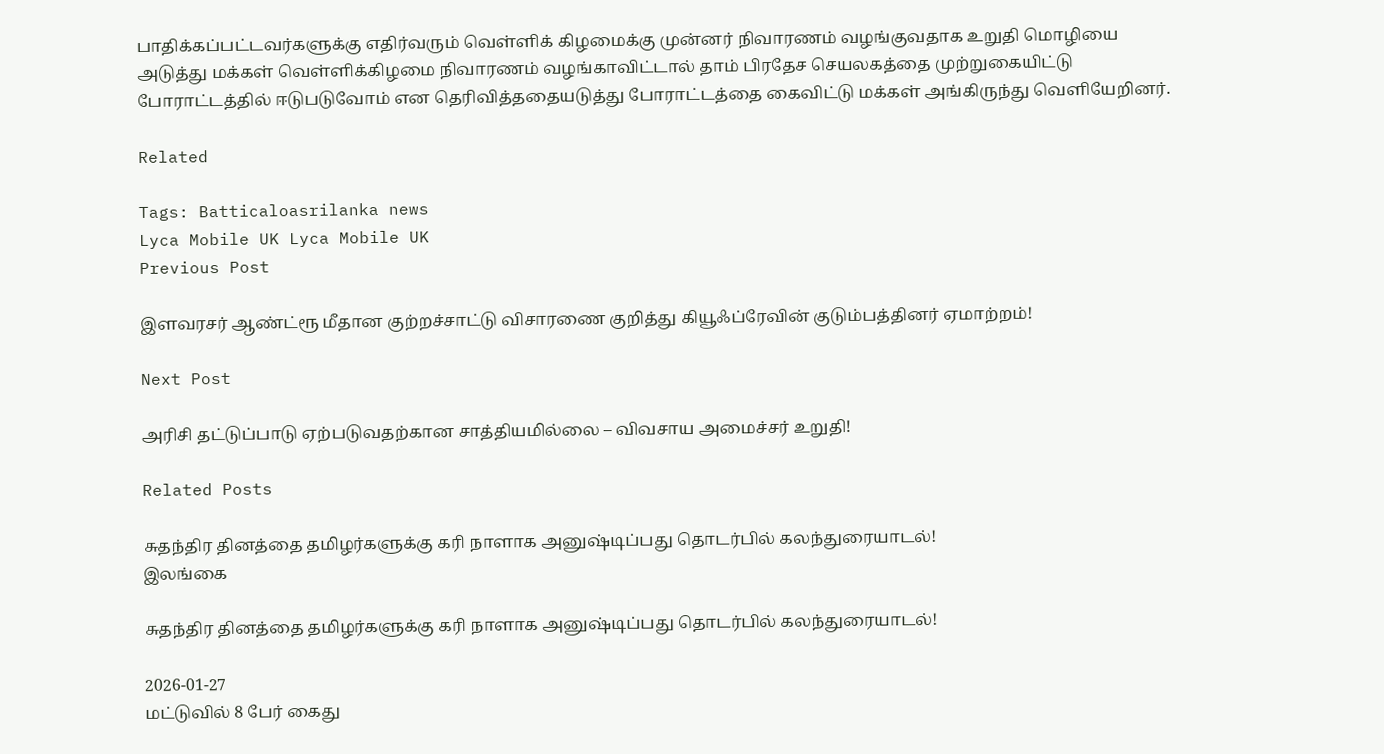பாதிக்கப்பட்டவர்களுக்கு எதிர்வரும் வெள்ளிக் கிழமைக்கு முன்னர் நிவாரணம் வழங்குவதாக உறுதி மொழியை அடுத்து மக்கள் வெள்ளிக்கிழமை நிவாரணம் வழங்காவிட்டால் தாம் பிரதேச செயலகத்தை முற்றுகையிட்டு போராட்டத்தில் ஈடுபடுவோம் என தெரிவித்ததையடுத்து போராட்டத்தை கைவிட்டு மக்கள் அங்கிருந்து வெளியேறினர்.

Related

Tags: Batticaloasrilanka news
Lyca Mobile UK Lyca Mobile UK
Previous Post

இளவரசர் ஆண்ட்ரூ மீதான குற்றச்சாட்டு விசாரணை குறித்து கியூஃப்ரேவின் குடும்பத்தினர் ஏமாற்றம்!

Next Post

அரிசி தட்டுப்பாடு ஏற்படுவதற்கான சாத்தியமில்லை – விவசாய அமைச்சர் உறுதி!

Related Posts

சுதந்திர தினத்தை தமிழர்களுக்கு கரி நாளாக அனுஷ்டிப்பது தொடர்பில் கலந்துரையாடல்!
இலங்கை

சுதந்திர தினத்தை தமிழர்களுக்கு கரி நாளாக அனுஷ்டிப்பது தொடர்பில் கலந்துரையாடல்!

2026-01-27
மட்டுவில் 8 பேர் கைது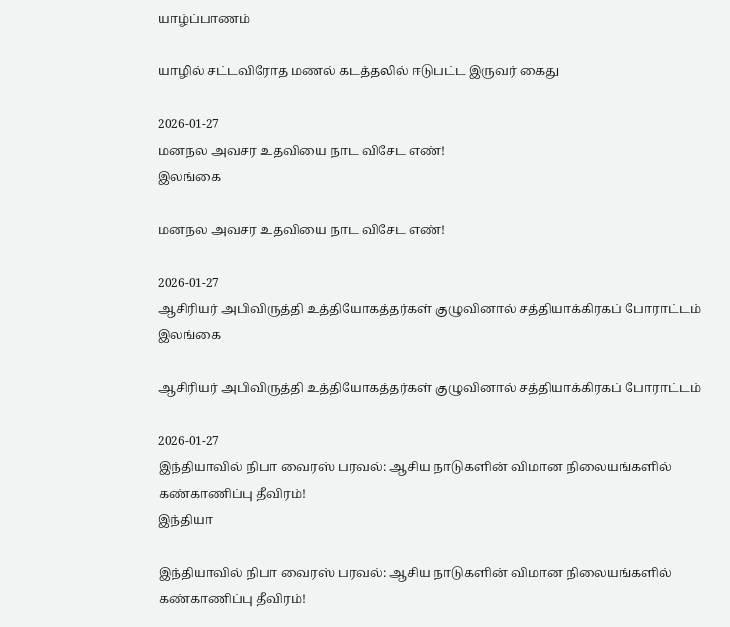யாழ்ப்பாணம்

யாழில் சட்டவிரோத மணல் கடத்தலில் ஈடுபட்ட இருவர் கைது

2026-01-27
மனநல அவசர உதவியை நாட விசேட எண்!
இலங்கை

மனநல அவசர உதவியை நாட விசேட எண்!

2026-01-27
ஆசிரியர் அபிவிருத்தி உத்தியோகத்தர்கள் குழுவினால் சத்தியாக்கிரகப் போராட்டம்
இலங்கை

ஆசிரியர் அபிவிருத்தி உத்தியோகத்தர்கள் குழுவினால் சத்தியாக்கிரகப் போராட்டம்

2026-01-27
இந்தியாவில் நிபா வைரஸ் பரவல்: ஆசிய நாடுகளின் விமான நிலையங்களில் கண்காணிப்பு தீவிரம்!
இந்தியா

இந்தியாவில் நிபா வைரஸ் பரவல்: ஆசிய நாடுகளின் விமான நிலையங்களில் கண்காணிப்பு தீவிரம்!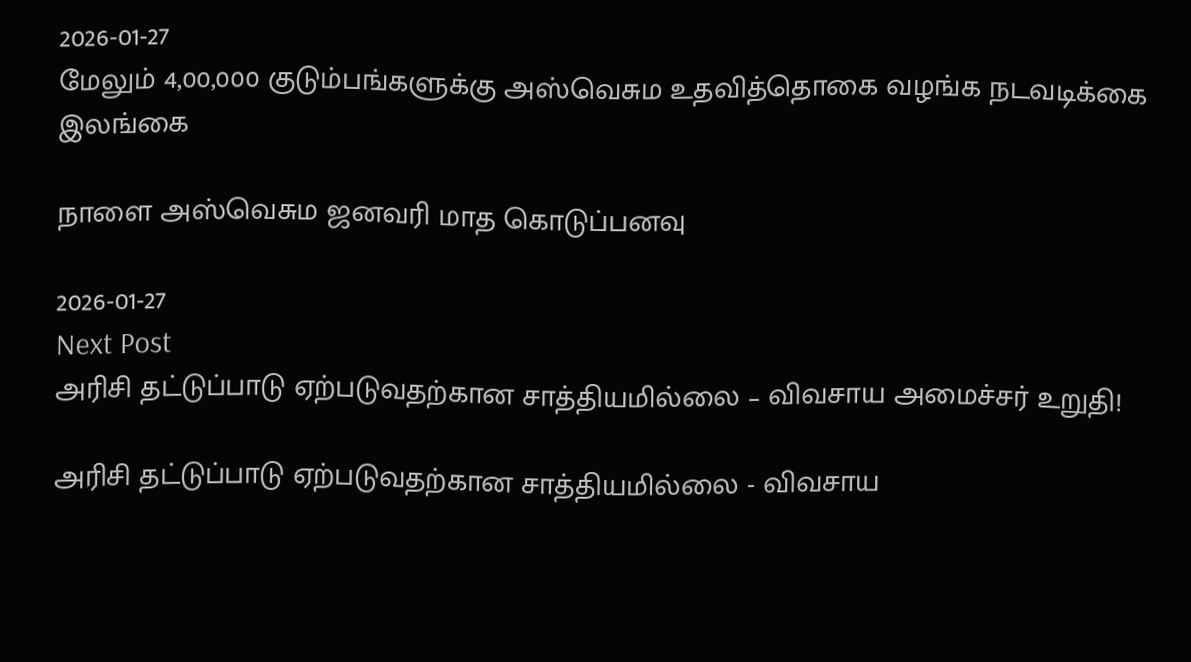2026-01-27
மேலும் 4,00,000 குடும்பங்களுக்கு அஸ்வெசும உதவித்தொகை வழங்க நடவடிக்கை
இலங்கை

நாளை அஸ்வெசும ஜனவரி மாத கொடுப்பனவு

2026-01-27
Next Post
அரிசி தட்டுப்பாடு ஏற்படுவதற்கான சாத்தியமில்லை – விவசாய அமைச்சர் உறுதி!

அரிசி தட்டுப்பாடு ஏற்படுவதற்கான சாத்தியமில்லை - விவசாய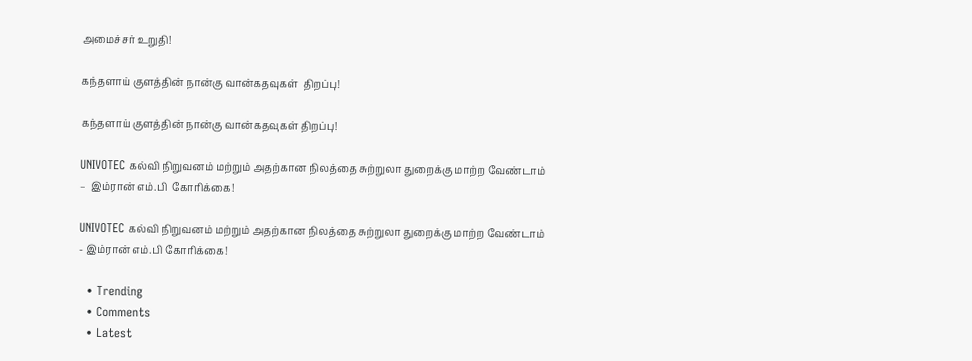அமைச்சர் உறுதி!

கந்தளாய் குளத்தின் நான்கு வான்கதவுகள்  திறப்பு!

கந்தளாய் குளத்தின் நான்கு வான்கதவுகள் திறப்பு!

UNIVOTEC கல்வி நிறுவனம் மற்றும் அதற்கான நிலத்தை சுற்றுலா துறைக்கு மாற்ற வேண்டாம் –  இம்ரான் எம்.பி  கோரிக்கை!

UNIVOTEC கல்வி நிறுவனம் மற்றும் அதற்கான நிலத்தை சுற்றுலா துறைக்கு மாற்ற வேண்டாம் - இம்ரான் எம்.பி கோரிக்கை!

  • Trending
  • Comments
  • Latest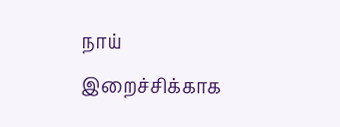நாய் இறைச்சிக்காக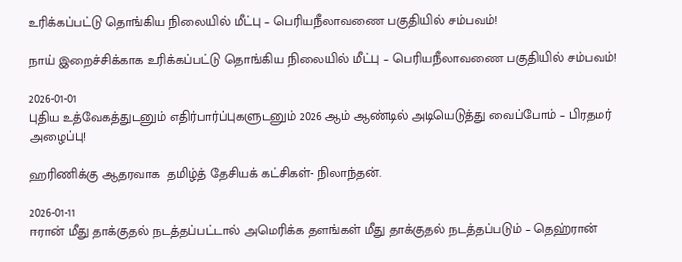உரிக்கப்பட்டு தொங்கிய நிலையில் மீட்பு – பெரியநீலாவணை பகுதியில் சம்பவம்!

நாய் இறைச்சிக்காக உரிக்கப்பட்டு தொங்கிய நிலையில் மீட்பு – பெரியநீலாவணை பகுதியில் சம்பவம்!

2026-01-01
புதிய உத்வேகத்துடனும் எதிர்பார்ப்புகளுடனும் 2026 ஆம் ஆண்டில் அடியெடுத்து வைப்போம் – பிரதமர் அழைப்பு!

ஹரிணிக்கு ஆதரவாக  தமிழ்த் தேசியக் கட்சிகள்- நிலாந்தன்.

2026-01-11
ஈரான் மீது தாக்குதல் நடத்தப்பட்டால் அமெரிக்க தளங்கள் மீது தாக்குதல் நடத்தப்படும் – தெஹ்ரான்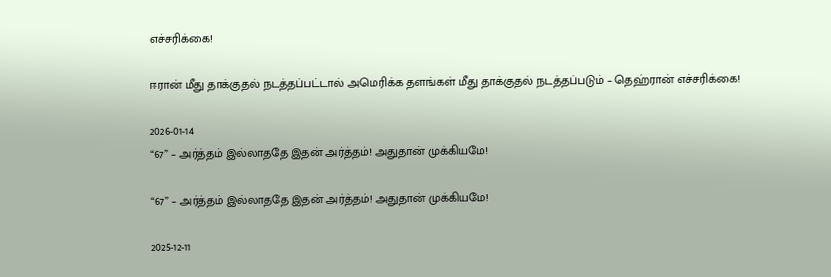எச்சரிக்கை!

ஈரான் மீது தாக்குதல் நடத்தப்பட்டால் அமெரிக்க தளங்கள் மீது தாக்குதல் நடத்தப்படும் – தெஹ்ரான் எச்சரிக்கை!

2026-01-14
“67” – அர்த்தம் இல்லாததே இதன் அர்த்தம்! அதுதான் முக்கியமே!

“67” – அர்த்தம் இல்லாததே இதன் அர்த்தம்! அதுதான் முக்கியமே!

2025-12-11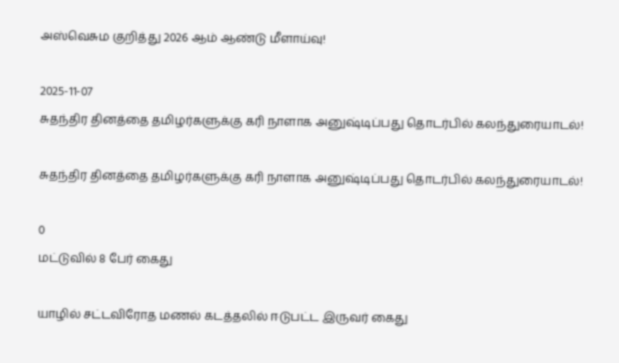அஸ்வெசும குறித்து 2026 ஆம் ஆண்டு மீளாய்வு!

2025-11-07
சுதந்திர தினத்தை தமிழர்களுக்கு கரி நாளாக அனுஷ்டிப்பது தொடர்பில் கலந்துரையாடல்!

சுதந்திர தினத்தை தமிழர்களுக்கு கரி நாளாக அனுஷ்டிப்பது தொடர்பில் கலந்துரையாடல்!

0
மட்டுவில் 8 பேர் கைது

யாழில் சட்டவிரோத மணல் கடத்தலில் ஈடுபட்ட இருவர் கைது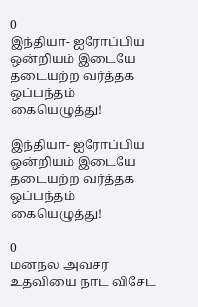0
இந்தியா- ஐரோப்பிய ஒன்றியம் இடையே தடையற்ற வர்த்தக ஒப்பந்தம் கையெழுத்து!

இந்தியா- ஐரோப்பிய ஒன்றியம் இடையே தடையற்ற வர்த்தக ஒப்பந்தம் கையெழுத்து!

0
மனநல அவசர உதவியை நாட விசேட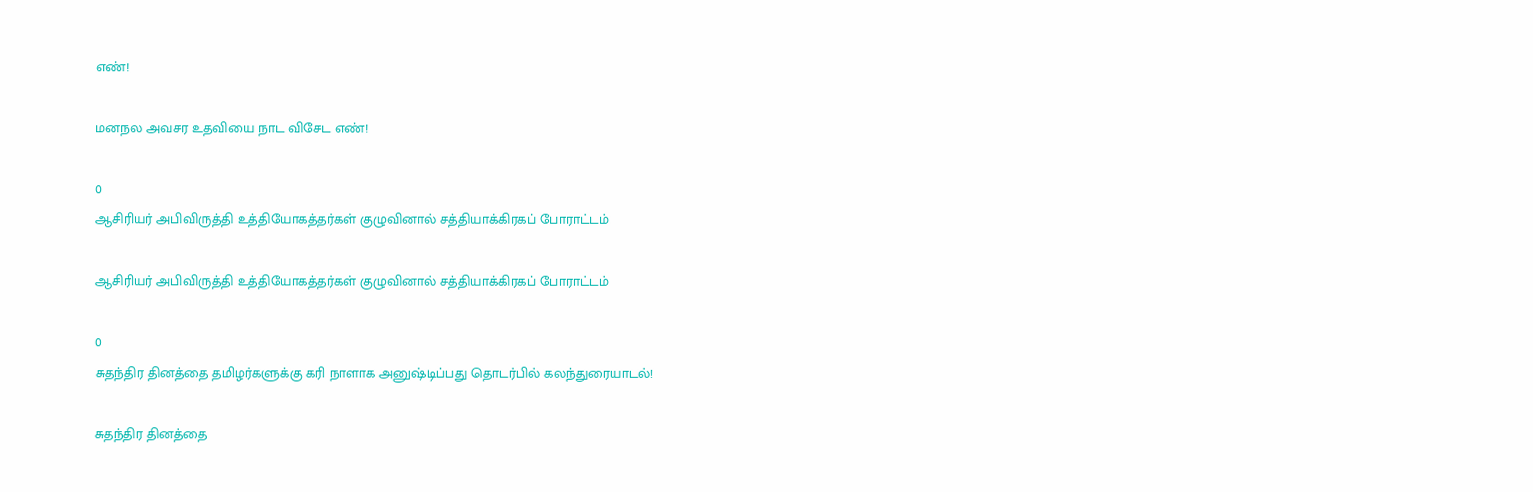எண்!

மனநல அவசர உதவியை நாட விசேட எண்!

0
ஆசிரியர் அபிவிருத்தி உத்தியோகத்தர்கள் குழுவினால் சத்தியாக்கிரகப் போராட்டம்

ஆசிரியர் அபிவிருத்தி உத்தியோகத்தர்கள் குழுவினால் சத்தியாக்கிரகப் போராட்டம்

0
சுதந்திர தினத்தை தமிழர்களுக்கு கரி நாளாக அனுஷ்டிப்பது தொடர்பில் கலந்துரையாடல்!

சுதந்திர தினத்தை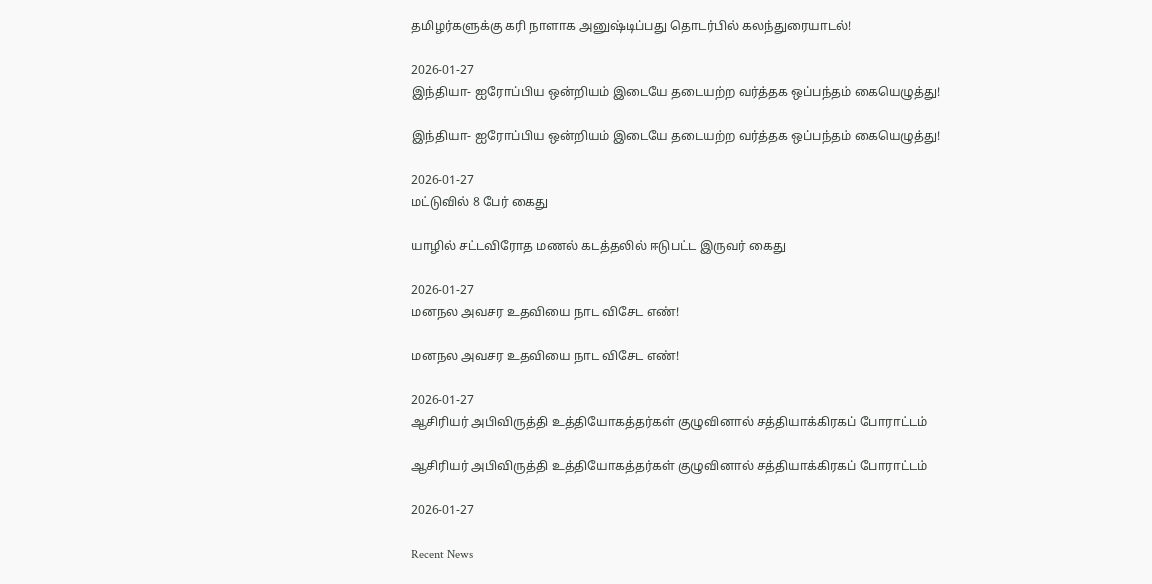தமிழர்களுக்கு கரி நாளாக அனுஷ்டிப்பது தொடர்பில் கலந்துரையாடல்!

2026-01-27
இந்தியா- ஐரோப்பிய ஒன்றியம் இடையே தடையற்ற வர்த்தக ஒப்பந்தம் கையெழுத்து!

இந்தியா- ஐரோப்பிய ஒன்றியம் இடையே தடையற்ற வர்த்தக ஒப்பந்தம் கையெழுத்து!

2026-01-27
மட்டுவில் 8 பேர் கைது

யாழில் சட்டவிரோத மணல் கடத்தலில் ஈடுபட்ட இருவர் கைது

2026-01-27
மனநல அவசர உதவியை நாட விசேட எண்!

மனநல அவசர உதவியை நாட விசேட எண்!

2026-01-27
ஆசிரியர் அபிவிருத்தி உத்தியோகத்தர்கள் குழுவினால் சத்தியாக்கிரகப் போராட்டம்

ஆசிரியர் அபிவிருத்தி உத்தியோகத்தர்கள் குழுவினால் சத்தியாக்கிரகப் போராட்டம்

2026-01-27

Recent News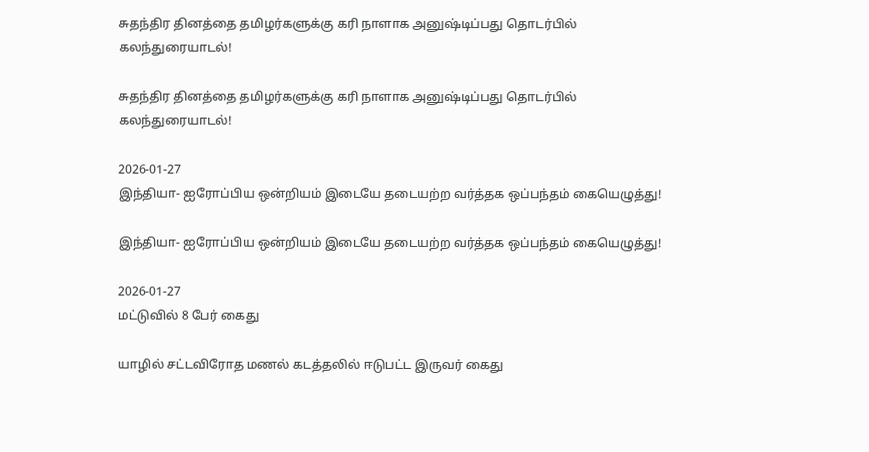சுதந்திர தினத்தை தமிழர்களுக்கு கரி நாளாக அனுஷ்டிப்பது தொடர்பில் கலந்துரையாடல்!

சுதந்திர தினத்தை தமிழர்களுக்கு கரி நாளாக அனுஷ்டிப்பது தொடர்பில் கலந்துரையாடல்!

2026-01-27
இந்தியா- ஐரோப்பிய ஒன்றியம் இடையே தடையற்ற வர்த்தக ஒப்பந்தம் கையெழுத்து!

இந்தியா- ஐரோப்பிய ஒன்றியம் இடையே தடையற்ற வர்த்தக ஒப்பந்தம் கையெழுத்து!

2026-01-27
மட்டுவில் 8 பேர் கைது

யாழில் சட்டவிரோத மணல் கடத்தலில் ஈடுபட்ட இருவர் கைது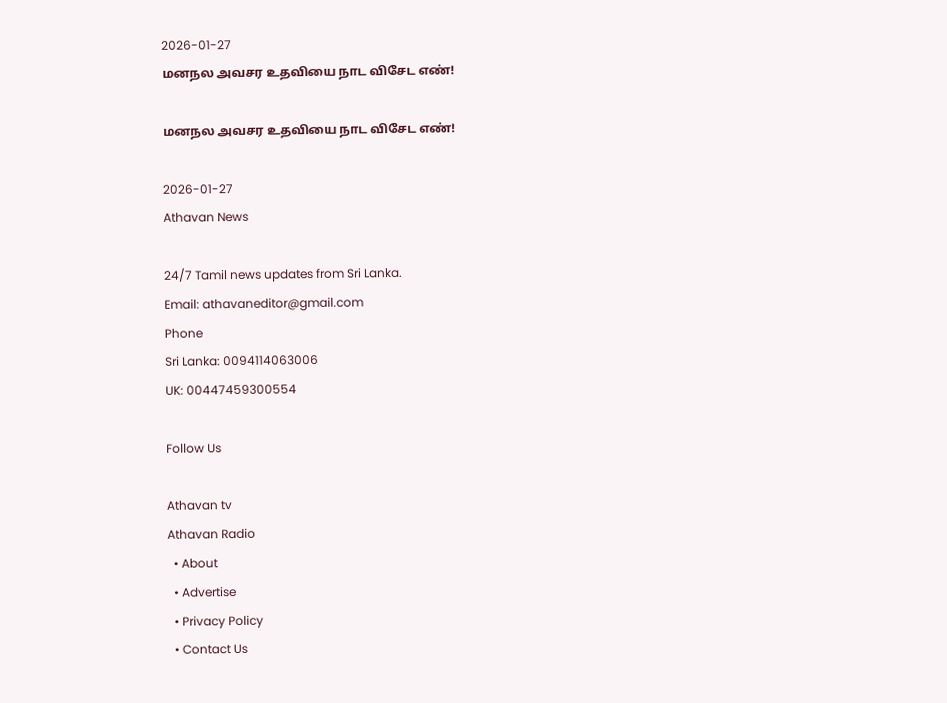2026-01-27
மனநல அவசர உதவியை நாட விசேட எண்!

மனநல அவசர உதவியை நாட விசேட எண்!

2026-01-27
Athavan News

24/7 Tamil news updates from Sri Lanka.
Email: athavaneditor@gmail.com
Phone
Sri Lanka: 0094114063006
UK: 00447459300554

Follow Us

Athavan tv
Athavan Radio
  • About
  • Advertise
  • Privacy Policy
  • Contact Us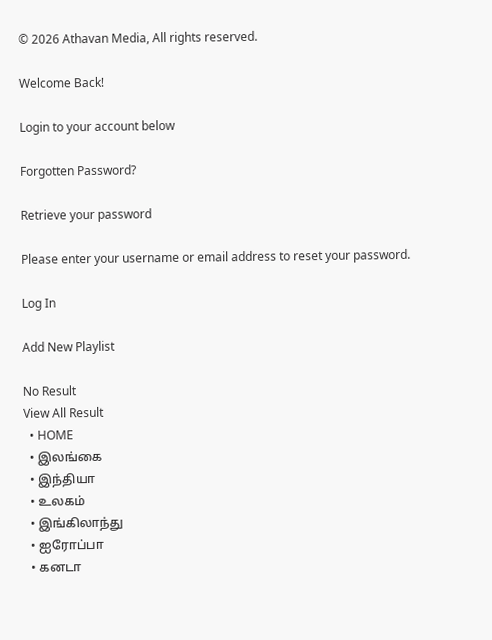© 2026 Athavan Media, All rights reserved.

Welcome Back!

Login to your account below

Forgotten Password?

Retrieve your password

Please enter your username or email address to reset your password.

Log In

Add New Playlist

No Result
View All Result
  • HOME
  • இலங்கை
  • இந்தியா
  • உலகம்
  • இங்கிலாந்து
  • ஐரோப்பா
  • கனடா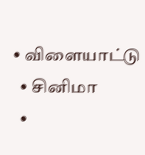• விளையாட்டு
  • சினிமா
  •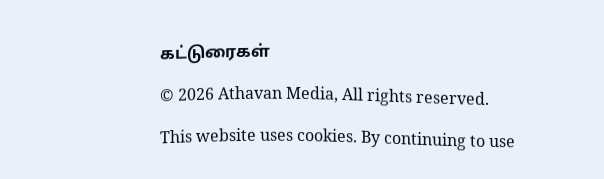கட்டுரைகள்

© 2026 Athavan Media, All rights reserved.

This website uses cookies. By continuing to use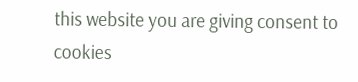this website you are giving consent to cookies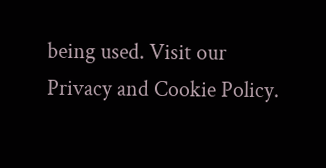being used. Visit our Privacy and Cookie Policy.